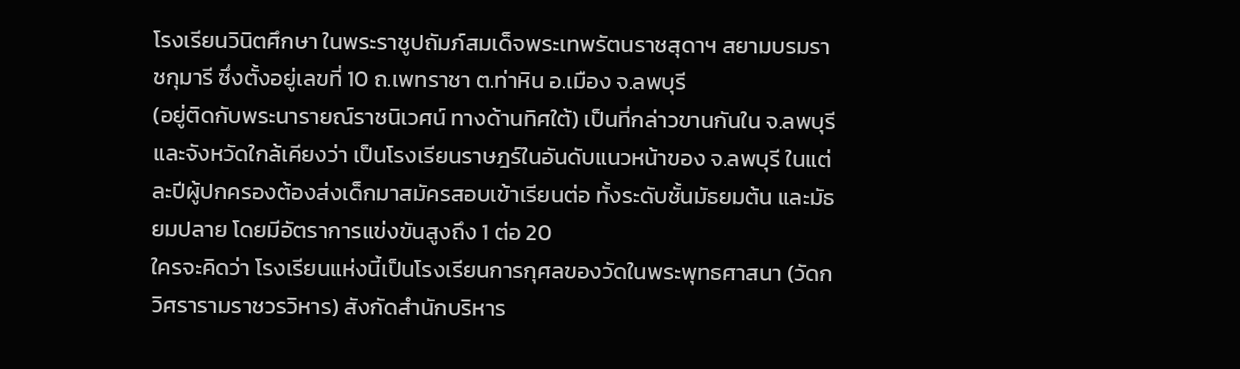โรงเรียนวินิตศึกษา ในพระราชูปถัมภ์สมเด็จพระเทพรัตนราชสุดาฯ สยามบรมราชกุมารี ซึ่งตั้งอยู่เลขที่ 10 ถ.เพทราชา ต.ท่าหิน อ.เมือง จ.ลพบุรี
(อยู่ติดกับพระนารายณ์ราชนิเวศน์ ทางด้านทิศใต้) เป็นที่กล่าวขานกันใน จ.ลพบุรี และจังหวัดใกล้เคียงว่า เป็นโรงเรียนราษฎร์ในอันดับแนวหน้าของ จ.ลพบุรี ในแต่ละปีผู้ปกครองต้องส่งเด็กมาสมัครสอบเข้าเรียนต่อ ทั้งระดับชั้นมัธยมต้น และมัธยมปลาย โดยมีอัตราการแข่งขันสูงถึง 1 ต่อ 20
ใครจะคิดว่า โรงเรียนแห่งนี้เป็นโรงเรียนการกุศลของวัดในพระพุทธศาสนา (วัดกวิศรารามราชวรวิหาร) สังกัดสำนักบริหาร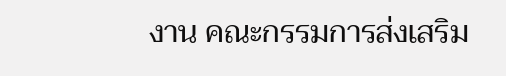งาน คณะกรรมการส่งเสริม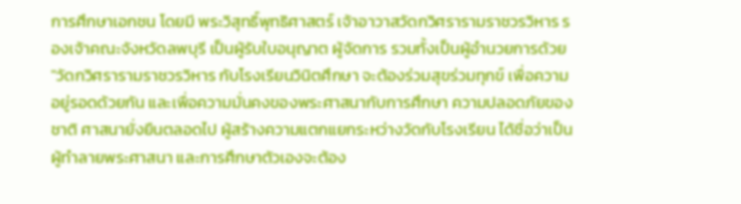การศึกษาเอกชน โดยมี พระวิสุทธิ์พุทธิศาสตร์ เจ้าอาวาสวัดกวิศรารามราชวรวิหาร รองเจ้าคณะจังหวัดลพบุรี เป็นผู้รับใบอนุญาต ผู้จัดการ รวมทั้งเป็นผู้อำนวยการด้วย
"วัดกวิศรารามราชวรวิหาร กับโรงเรียนวินิตศึกษา จะต้องร่วมสุขร่วมทุกข์ เพื่อความอยู่รอดด้วยกัน และเพื่อความมั่นคงของพระศาสนากับการศึกษา ความปลอดภัยของชาติ ศาสนายั่งยืนตลอดไป ผู้สร้างความแตกแยกระหว่างวัดกับโรงเรียน ได้ชื่อว่าเป็นผู้ทำลายพระศาสนา และการศึกษาตัวเองจะต้อง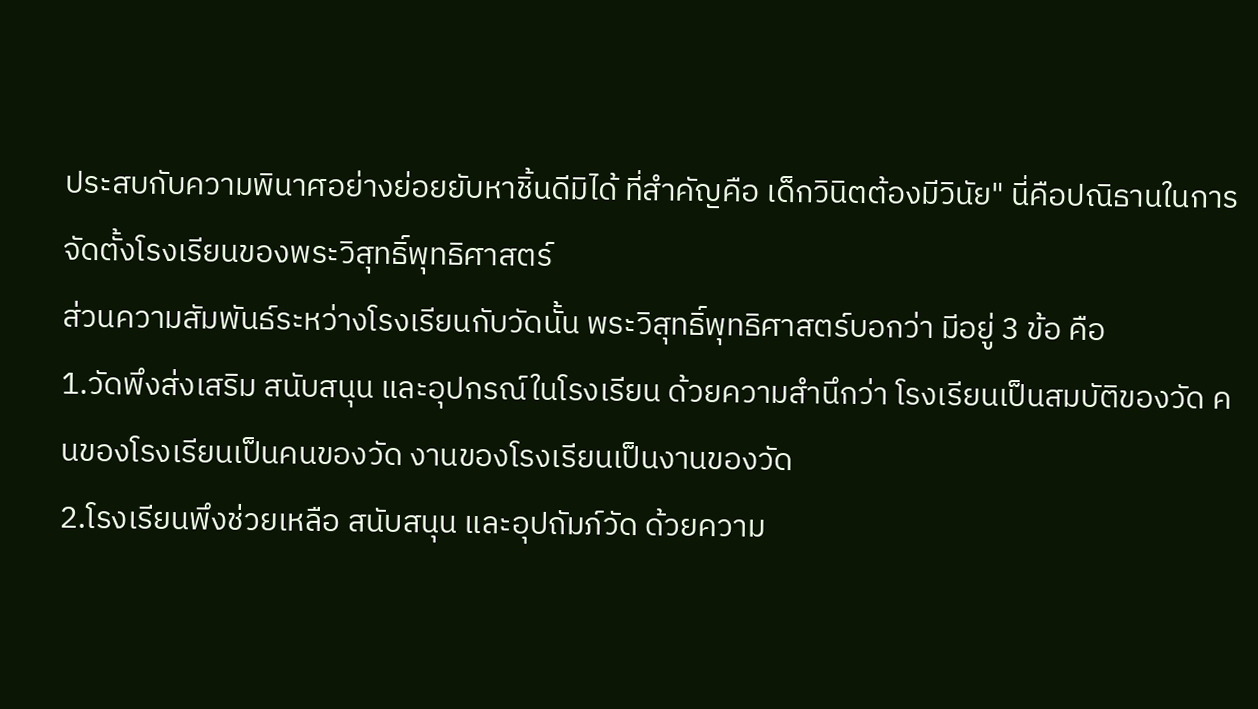ประสบกับความพินาศอย่างย่อยยับหาชิ้นดีมิได้ ที่สำคัญคือ เด็กวินิตต้องมีวินัย" นี่คือปณิธานในการจัดตั้งโรงเรียนของพระวิสุทธิ์พุทธิศาสตร์
ส่วนความสัมพันธ์ระหว่างโรงเรียนกับวัดนั้น พระวิสุทธิ์พุทธิศาสตร์บอกว่า มีอยู่ 3 ข้อ คือ
1.วัดพึงส่งเสริม สนับสนุน และอุปกรณ์ในโรงเรียน ด้วยความสำนึกว่า โรงเรียนเป็นสมบัติของวัด คนของโรงเรียนเป็นคนของวัด งานของโรงเรียนเป็นงานของวัด
2.โรงเรียนพึงช่วยเหลือ สนับสนุน และอุปถัมภ์วัด ด้วยความ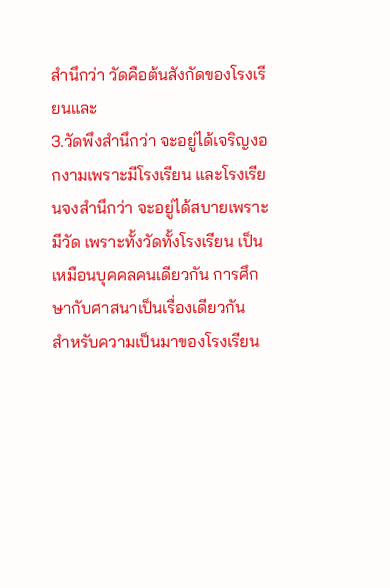สำนึกว่า วัดคือต้นสังกัดของโรงเรียนและ
3.วัดพึงสำนึกว่า จะอยู่ได้เจริญงอกงามเพราะมีโรงเรียน และโรงเรียนจงสำนึกว่า จะอยู่ได้สบายเพราะมีวัด เพราะทั้งวัดทั้งโรงเรียน เป็นเหมือนบุคคลคนเดียวกัน การศึกษากับศาสนาเป็นเรื่องเดียวกัน
สำหรับความเป็นมาของโรงเรียน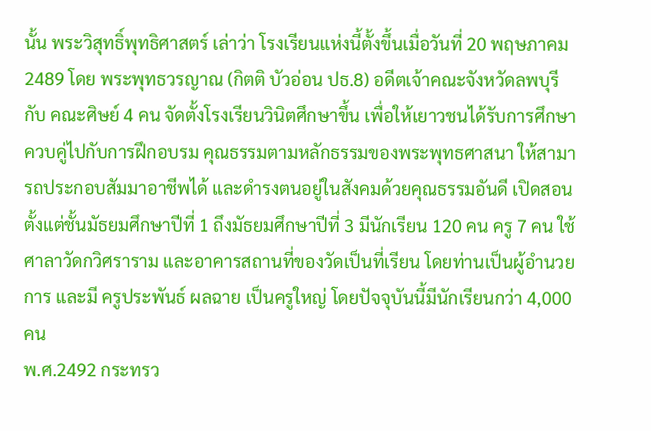นั้น พระวิสุทธิ์พุทธิศาสตร์ เล่าว่า โรงเรียนแห่งนี้ตั้งขึ้นเมื่อวันที่ 20 พฤษภาคม 2489 โดย พระพุทธวรญาณ (กิตติ บัวอ่อน ปธ.8) อดีตเจ้าคณะจังหวัดลพบุรีกับ คณะศิษย์ 4 คน จัดตั้งโรงเรียนวินิตศึกษาขึ้น เพื่อให้เยาวชนได้รับการศึกษา ควบคู่ไปกับการฝึกอบรม คุณธรรมตามหลักธรรมของพระพุทธศาสนา ให้สามารถประกอบสัมมาอาชีพได้ และดำรงตนอยู่ในสังคมด้วยคุณธรรมอันดี เปิดสอนตั้งแต่ชั้นมัธยมศึกษาปีที่ 1 ถึงมัธยมศึกษาปีที่ 3 มีนักเรียน 120 คน ครู 7 คน ใช้ศาลาวัดกวิศราราม และอาคารสถานที่ของวัดเป็นที่เรียน โดยท่านเป็นผู้อำนวยการ และมี ครูประพันธ์ ผลฉาย เป็นครูใหญ่ โดยปัจจุบันนี้มีนักเรียนกว่า 4,000 คน
พ.ศ.2492 กระทรว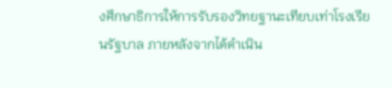งศึกษาธิการให้การรับรองวิทยฐานะเทียบเท่าโรงเรียนรัฐบาล ภายหลังจากได้ดำเนิน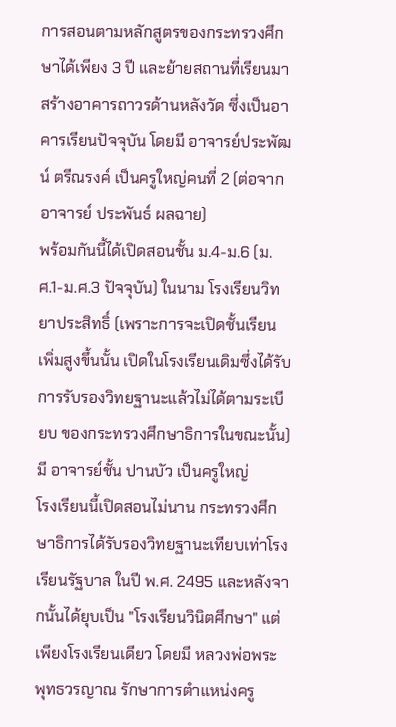การสอนตามหลักสูตรของกระทรวงศึกษาได้เพียง 3 ปี และย้ายสถานที่เรียนมาสร้างอาคารถาวรด้านหลังวัด ซึ่งเป็นอาคารเรียนปัจจุบัน โดยมี อาจารย์ประพัฒน์ ตรีณรงค์ เป็นครูใหญ่คนที่ 2 (ต่อจากอาจารย์ ประพันธ์ ผลฉาย)
พร้อมกันนี้ได้เปิดสอนชั้น ม.4-ม.6 (ม.ศ.1-ม.ศ.3 ปัจจุบัน) ในนาม โรงเรียนวิทยาประสิทธิ์ (เพราะการจะเปิดชั้นเรียนเพิ่มสูงขึ้นนั้น เปิดในโรงเรียนเดิมซึ่งได้รับการรับรองวิทยฐานะแล้วไม่ได้ตามระเบียบ ของกระทรวงศึกษาธิการในขณะนั้น) มี อาจารย์ชั้น ปานบัว เป็นครูใหญ่
โรงเรียนนี้เปิดสอนไม่นาน กระทรวงศึกษาธิการได้รับรองวิทยฐานะเทียบเท่าโรงเรียนรัฐบาล ในปี พ.ศ. 2495 และหลังจากนั้นได้ยุบเป็น "โรงเรียนวินิตศึกษา" แต่เพียงโรงเรียนเดียว โดยมี หลวงพ่อพระพุทธวรญาณ รักษาการตำแหน่งครู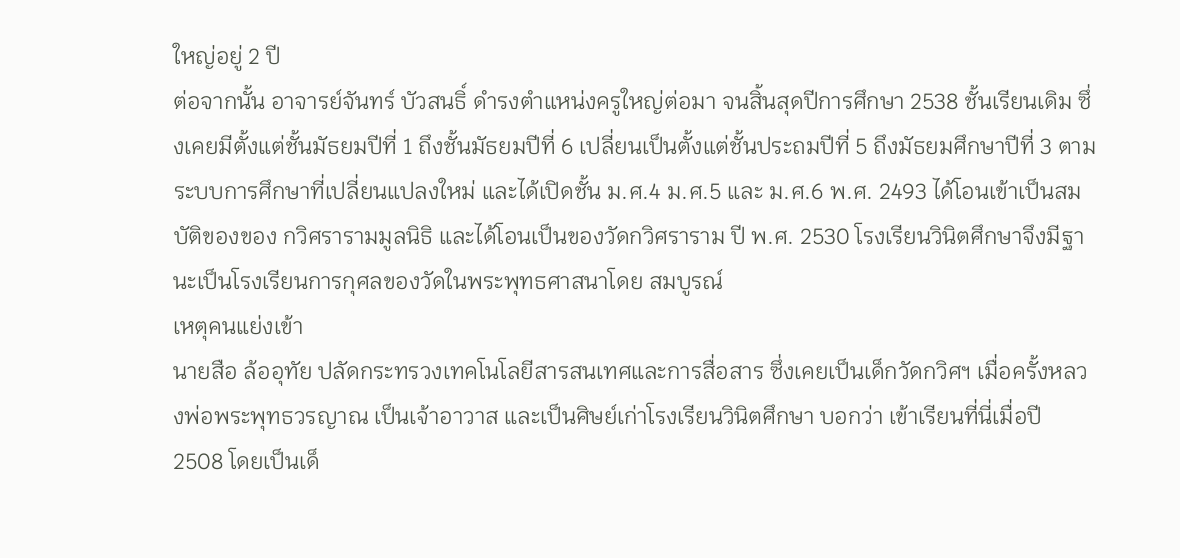ใหญ่อยู่ 2 ปี
ต่อจากนั้น อาจารย์จันทร์ บัวสนธิ์ ดำรงตำแหน่งครูใหญ่ต่อมา จนสิ้นสุดปีการศึกษา 2538 ชั้นเรียนเดิม ซึ่งเคยมีตั้งแต่ชั้นมัธยมปีที่ 1 ถึงชั้นมัธยมปีที่ 6 เปลี่ยนเป็นตั้งแต่ชั้นประถมปีที่ 5 ถึงมัธยมศึกษาปีที่ 3 ตามระบบการศึกษาที่เปลี่ยนแปลงใหม่ และได้เปิดชั้น ม.ศ.4 ม.ศ.5 และ ม.ศ.6 พ.ศ. 2493 ได้โอนเข้าเป็นสมบัติของของ กวิศรารามมูลนิธิ และได้โอนเป็นของวัดกวิศราราม ปี พ.ศ. 2530 โรงเรียนวินิตศึกษาจึงมีฐานะเป็นโรงเรียนการกุศลของวัดในพระพุทธศาสนาโดย สมบูรณ์
เหตุคนแย่งเข้า
นายสือ ล้ออุทัย ปลัดกระทรวงเทคโนโลยีสารสนเทศและการสื่อสาร ซึ่งเคยเป็นเด็กวัดกวิศฯ เมื่อครั้งหลวงพ่อพระพุทธวรญาณ เป็นเจ้าอาวาส และเป็นศิษย์เก่าโรงเรียนวินิตศึกษา บอกว่า เข้าเรียนที่นี่เมื่อปี 2508 โดยเป็นเด็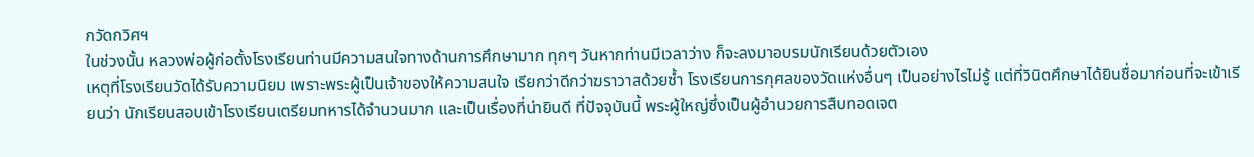กวัดกวิศฯ
ในช่วงนั้น หลวงพ่อผู้ก่อตั้งโรงเรียนท่านมีความสนใจทางด้านการศึกษามาก ทุกๆ วันหากท่านมีเวลาว่าง ก็จะลงมาอบรมนักเรียนด้วยตัวเอง
เหตุที่โรงเรียนวัดได้รับความนิยม เพราะพระผู้เป็นเจ้าของให้ความสนใจ เรียกว่าดีกว่าฆราวาสด้วยซ้ำ โรงเรียนการกุศลของวัดแห่งอื่นๆ เป็นอย่างไรไม่รู้ แต่ที่วินิตศึกษาได้ยินชื่อมาก่อนที่จะเข้าเรียนว่า นักเรียนสอบเข้าโรงเรียนเตรียมทหารได้จำนวนมาก และเป็นเรื่องที่น่ายินดี ที่ปัจจุบันนี้ พระผู้ใหญ่ซึ่งเป็นผู้อำนวยการสืบทอดเจต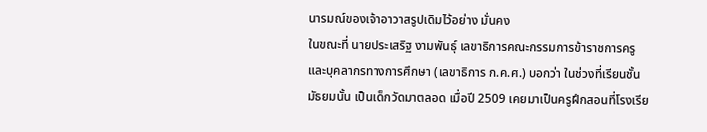นารมณ์ของเจ้าอาวาสรูปเดิมไว้อย่าง มั่นคง
ในขณะที่ นายประเสริฐ งามพันธุ์ เลขาธิการคณะกรรมการข้าราชการครูและบุคลากรทางการศึกษา (เลขาธิการ ก.ค.ศ.) บอกว่า ในช่วงที่เรียนชั้นมัธยมนั้น เป็นเด็กวัดมาตลอด เมื่อปี 2509 เคยมาเป็นครูฝึกสอนที่โรงเรีย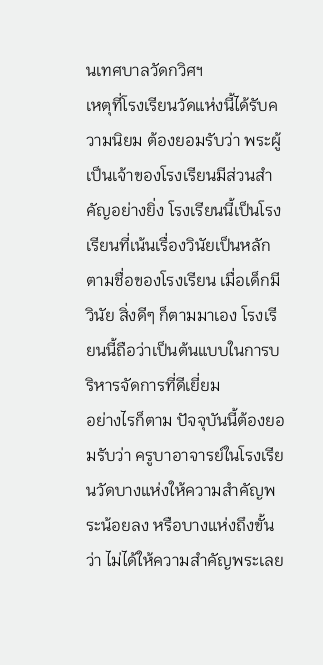นเทศบาลวัดกวิศฯ
เหตุที่โรงเรียนวัดแห่งนี้ได้รับความนิยม ต้องยอมรับว่า พระผู้เป็นเจ้าของโรงเรียนมีส่วนสำคัญอย่างยิ่ง โรงเรียนนี้เป็นโรงเรียนที่เน้นเรื่องวินัยเป็นหลัก ตามชื่อของโรงเรียน เมื่อเด็กมีวินัย สิ่งดีๆ ก็ตามมาเอง โรงเรียนนี้ถือว่าเป็นต้นแบบในการบริหารจัดการที่ดีเยี่ยม
อย่างไรก็ตาม ปัจจุบันนี้ต้องยอมรับว่า ครูบาอาจารย์ในโรงเรียนวัดบางแห่งให้ความสำคัญพระน้อยลง หรือบางแห่งถึงขั้นว่า ไม่ได้ให้ความสำคัญพระเลย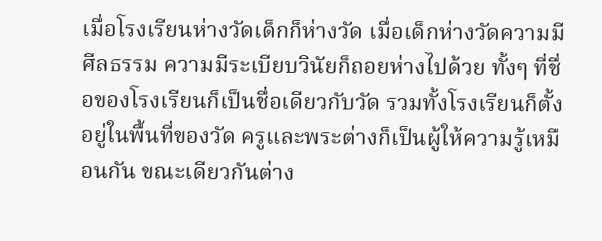เมื่อโรงเรียนห่างวัดเด็กก็ห่างวัด เมื่อเด็กห่างวัดความมีศีลธรรม ความมีระเบียบวินัยก็ถอยห่างไปด้วย ทั้งๆ ที่ชื่อของโรงเรียนก็เป็นชื่อเดียวกับวัด รวมทั้งโรงเรียนก็ตั้งอยู่ในพื้นที่ของวัด ครูและพระต่างก็เป็นผู้ให้ความรู้เหมือนกัน ขณะเดียวกันต่าง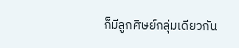ก็มีลูกศิษย์กลุ่มเดียวกัน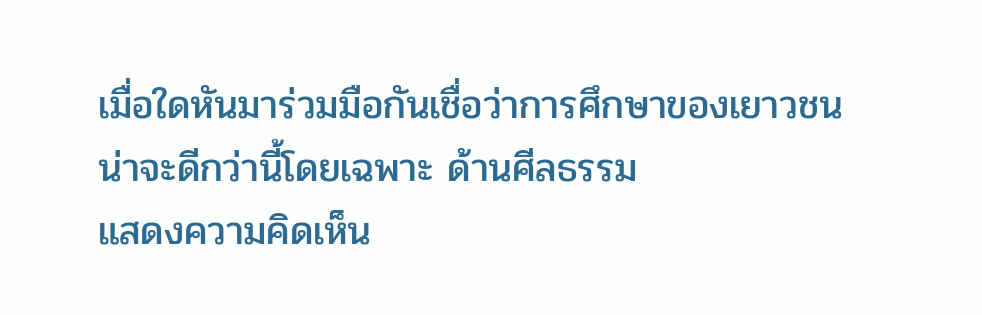เมื่อใดหันมาร่วมมือกันเชื่อว่าการศึกษาของเยาวชนน่าจะดีกว่านี้โดยเฉพาะ ด้านศีลธรรม
แสดงความคิดเห็น